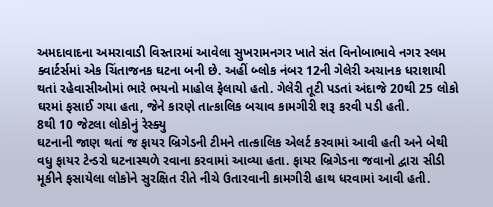અમદાવાદના અમરાવાડી વિસ્તારમાં આવેલા સુખરામનગર ખાતે સંત વિનોબાભાવે નગર સ્લમ ક્વાર્ટર્સમાં એક ચિંતાજનક ઘટના બની છે. અહીં બ્લોક નંબર 12ની ગેલેરી અચાનક ધરાશાયી થતાં રહેવાસીઓમાં ભારે ભયનો માહોલ ફેલાયો હતો. ગેલેરી તૂટી પડતાં અંદાજે 20થી 25 લોકો ઘરમાં ફસાઈ ગયા હતા, જેને કારણે તાત્કાલિક બચાવ કામગીરી શરૂ કરવી પડી હતી.
8થી 10 જેટલા લોકોનું રેસ્ક્યુ
ઘટનાની જાણ થતાં જ ફાયર બ્રિગેડની ટીમને તાત્કાલિક એલર્ટ કરવામાં આવી હતી અને બેથી વધુ ફાયર ટેન્ડરો ઘટનાસ્થળે રવાના કરવામાં આવ્યા હતા. ફાયર બ્રિગેડના જવાનો દ્વારા સીડી મૂકીને ફસાયેલા લોકોને સુરક્ષિત રીતે નીચે ઉતારવાની કામગીરી હાથ ધરવામાં આવી હતી.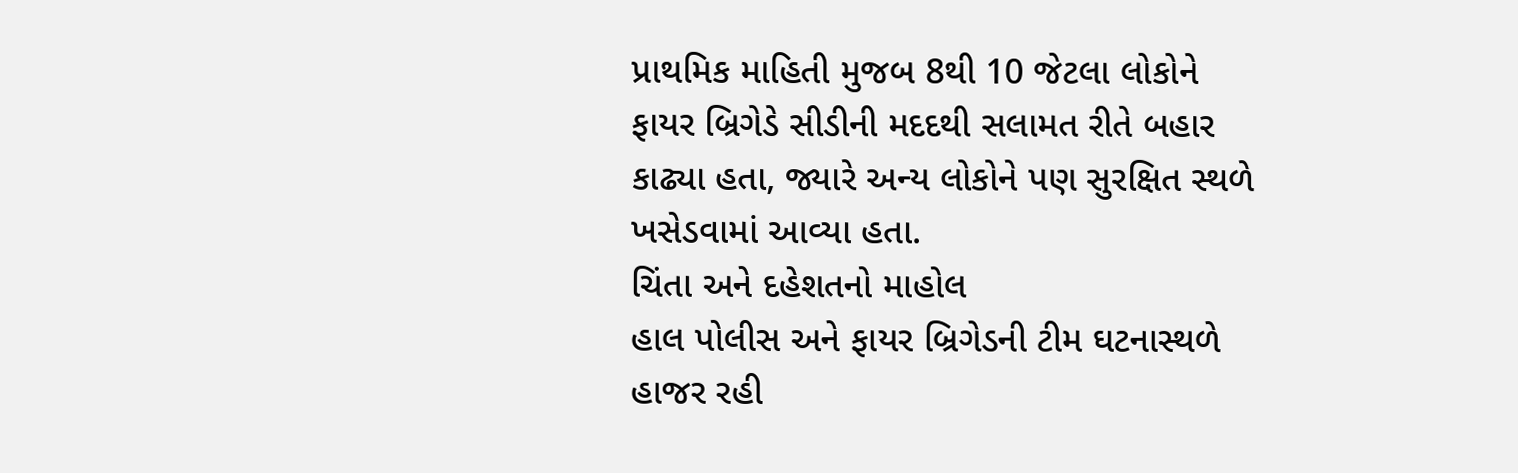પ્રાથમિક માહિતી મુજબ 8થી 10 જેટલા લોકોને ફાયર બ્રિગેડે સીડીની મદદથી સલામત રીતે બહાર કાઢ્યા હતા, જ્યારે અન્ય લોકોને પણ સુરક્ષિત સ્થળે ખસેડવામાં આવ્યા હતા.
ચિંતા અને દહેશતનો માહોલ
હાલ પોલીસ અને ફાયર બ્રિગેડની ટીમ ઘટનાસ્થળે હાજર રહી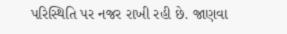પરિસ્થિતિ પર નજર રાખી રહી છે. જાણવા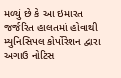મળ્યું છે કે આ ઇમારત જર્જરિત હાલતમાં હોવાથી મ્યુનિસિપલ કોર્પોરેશન દ્વારા અગાઉ નોટિસ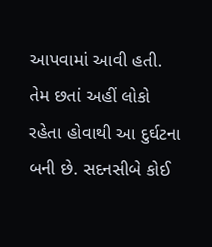આપવામાં આવી હતી. તેમ છતાં અહીં લોકો રહેતા હોવાથી આ દુર્ઘટના બની છે. સદનસીબે કોઈ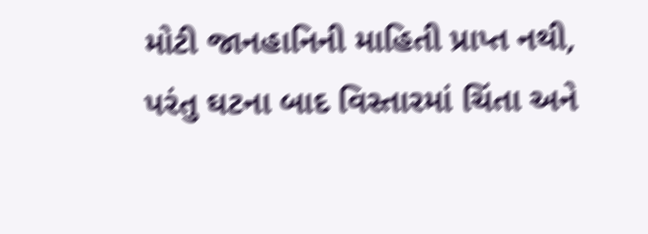મોટી જાનહાનિની માહિતી પ્રાપ્ત નથી, પરંતુ ઘટના બાદ વિસ્તારમાં ચિંતા અને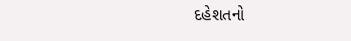દહેશતનો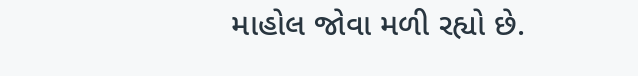માહોલ જોવા મળી રહ્યો છે.